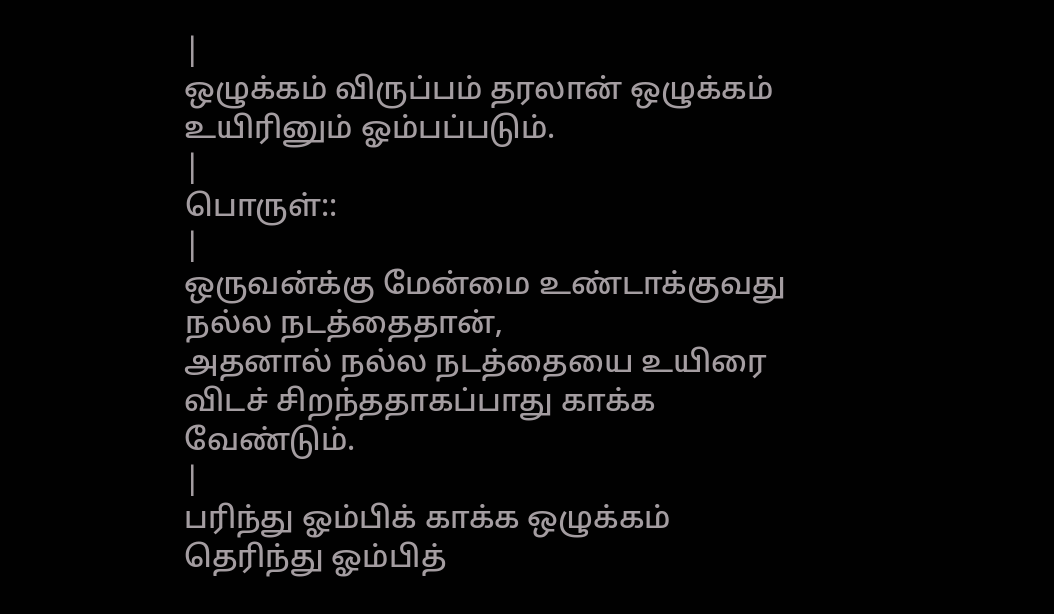|
ஒழுக்கம் விருப்பம் தரலான் ஒழுக்கம் உயிரினும் ஓம்பப்படும்.
|
பொருள்::
|
ஒருவன்க்கு மேன்மை உண்டாக்குவது நல்ல நடத்தைதான்,
அதனால் நல்ல நடத்தையை உயிரை விடச் சிறந்ததாகப்பாது காக்க வேண்டும்.
|
பரிந்து ஓம்பிக் காக்க ஒழுக்கம் தெரிந்து ஓம்பித்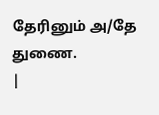தேரினும் அ/தே
துணை.
|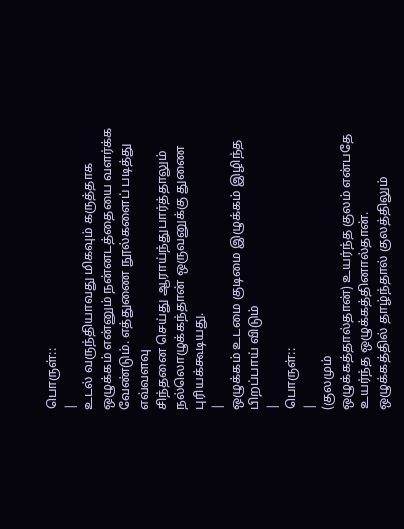பொருள்::
|
உடல் வருந்தியாவது மிகவும் கருத்தாக
ஒழுக்கம் என்னும் நன்னடத்தையை வளர்க்க வேண்டும். எத்துணை நூல்களைப் படித்து எவ்வளவு
சிந்தனை செய்து ஆராய்ந்துபார்த்தாலும் நல்லொழுக்கந்தான் ஒருவனுக்கு துணை
புரியக்கூடியது.
|
ஒழுக்கம் உடமை குடிமை இழுக்கம் இழிந்த பிறப்பாய் விடும்
|
பொருள்::
|
(குலமும்
ஒழுக்கத்தால்தான்) உயர்ந்த குலம் என்பதே உயர்ந்த ஒழுக்கத்தினால்தான்.
ஒழுக்கத்தில் தாழ்ந்தால் குலத்திலும்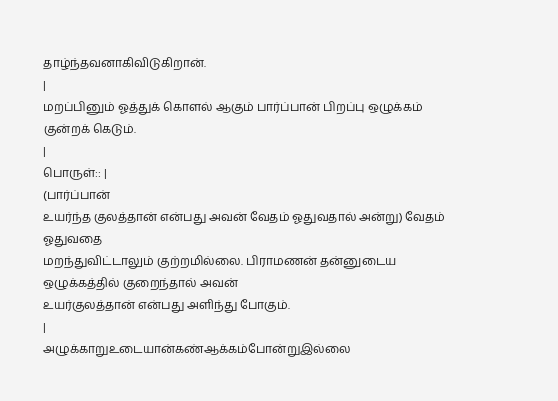தாழ்ந்தவனாகிவிடுகிறான்.
|
மறப்பினும் ஓத்துக் கொளல் ஆகும் பார்ப்பான் பிறப்பு ஒழுக்கம்
குன்றக் கெடும்.
|
பொருள்:: |
(பார்ப்பான்
உயர்ந்த குலத்தான் என்பது அவன் வேதம் ஓதுவதால் அன்று) வேதம் ஓதுவதை
மறந்துவிட்டாலும் குற்றமில்லை. பிராமணன் தன்னுடைய ஒழுக்கத்தில் குறைந்தால் அவன்
உயர்குலத்தான் என்பது அளிந்து போகும்.
|
அழுக்காறுஉடையான்கண்ஆக்கம்போன்றுஇல்லை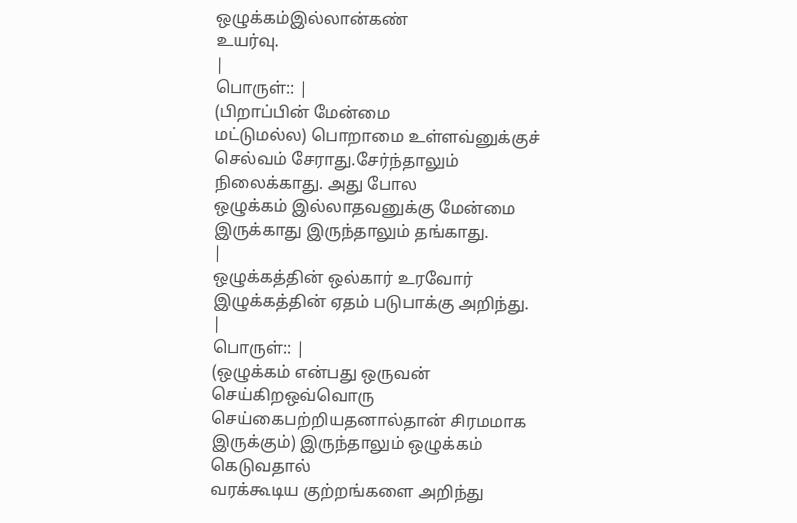ஒழுக்கம்இல்லான்கண்
உயர்வு.
|
பொருள்:: |
(பிறாப்பின் மேன்மை
மட்டுமல்ல) பொறாமை உள்ளவ்னுக்குச் செல்வம் சேராது.சேர்ந்தாலும் நிலைக்காது. அது போல
ஒழுக்கம் இல்லாதவனுக்கு மேன்மை இருக்காது இருந்தாலும் தங்காது.
|
ஒழுக்கத்தின் ஒல்கார் உரவோர் இழுக்கத்தின் ஏதம் படுபாக்கு அறிந்து.
|
பொருள்:: |
(ஒழுக்கம் என்பது ஒருவன் செய்கிறஒவ்வொரு
செய்கைபற்றியதனால்தான் சிரமமாக இருக்கும்) இருந்தாலும் ஒழுக்கம் கெடுவதால்
வரக்கூடிய குற்றங்களை அறிந்து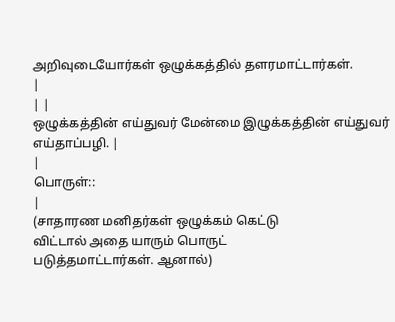அறிவுடையோர்கள் ஒழுக்கத்தில் தளரமாட்டார்கள்.
|
| |
ஒழுக்கத்தின் எய்துவர் மேன்மை இழுக்கத்தின் எய்துவர் எய்தாப்பழி. |
|
பொருள்::
|
(சாதாரண மனிதர்கள் ஒழுக்கம் கெட்டு
விட்டால் அதை யாரும் பொருட்
படுத்தமாட்டார்கள். ஆனால்)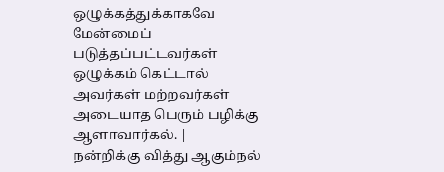ஒழுக்கத்துக்காகவே மேன்மைப்
படுத்தப்பட்டவர்கள் ஒழுக்கம் கெட்டால்
அவர்கள் மற்றவர்கள் அடையாத பெரும் பழிக்கு
ஆளாவார்கல். |
நன்றிக்கு வித்து ஆகும்நல்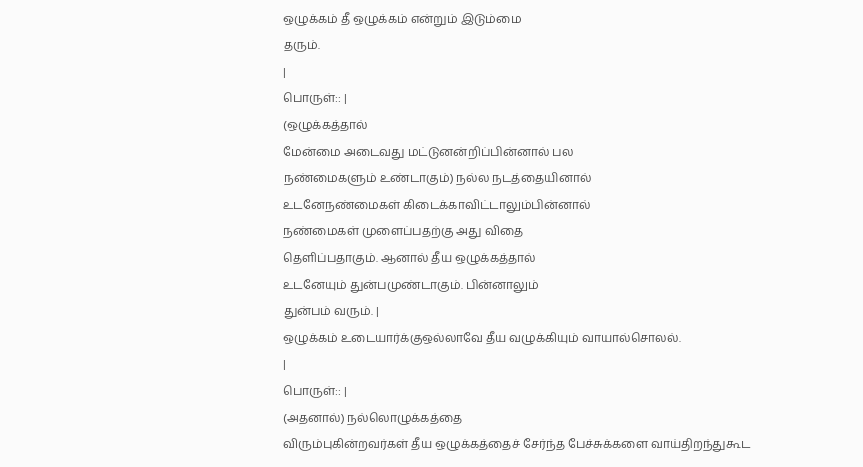ஒழுக்கம் தீ ஒழுக்கம் என்றும் இடும்மை
தரும்.
|
பொருள்:: |
(ஒழுக்கத்தால்
மேன்மை அடைவது மட்டுனன்றிப்பின்னால் பல
நண்மைகளும் உண்டாகும்) நல்ல நடத்தையினால்
உடனேநண்மைகள் கிடைக்காவிட்டாலும்பின்னால்
நண்மைகள் முளைப்பதற்கு அது விதை
தெளிப்பதாகும். ஆனால் தீய ஒழுக்கத்தால்
உடனேயும் துன்பமுண்டாகும். பின்னாலும்
துன்பம் வரும். |
ஒழுக்கம் உடையார்க்குஒல்லாவே தீய வழுக்கியும் வாயால்சொலல்.
|
பொருள்:: |
(அதனால்) நல்லொழுக்கத்தை
விரும்புகின்றவர்கள் தீய ஒழுக்கத்தைச் சேர்ந்த பேச்சுக்களை வாய்திறந்துகூட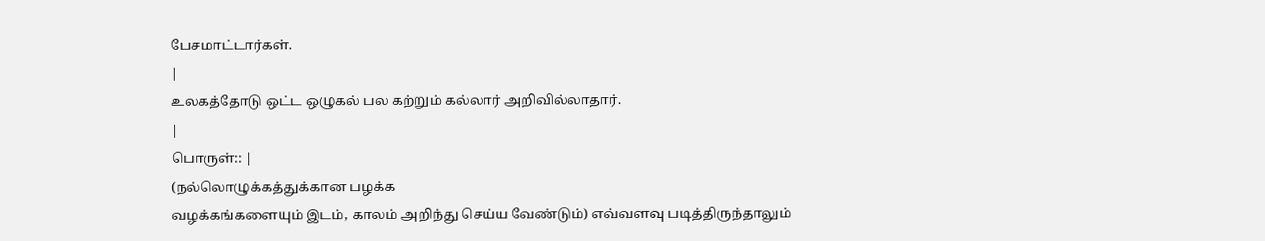பேசமாட்டார்கள்.
|
உலகத்தோடு ஒட்ட ஒழுகல் பல கற்றும் கல்லார் அறிவில்லாதார்.
|
பொருள்:: |
(நல்லொழுக்கத்துக்கான பழக்க
வழக்கங்களையும் இடம், காலம் அறிந்து செய்ய வேண்டும்) எவ்வளவு படித்திருந்தாலும்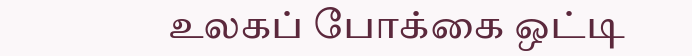உலகப் போக்கை ஒட்டி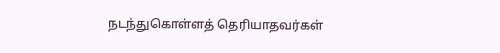நடந்துகொள்ளத் தெரியாதவர்கள்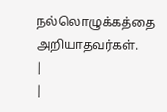நல்லொழுக்கத்தை அறியாதவர்கள்.
|
|